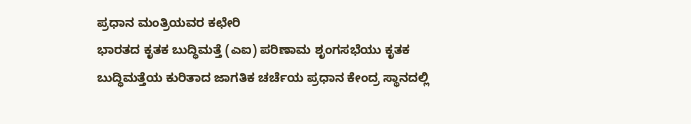ಪ್ರಧಾನ ಮಂತ್ರಿಯವರ ಕಛೇರಿ
ಭಾರತದ ಕೃತಕ ಬುದ್ಧಿಮತ್ತೆ (ಎಐ) ಪರಿಣಾಮ ಶೃಂಗಸಭೆಯು ಕೃತಕ ಬುದ್ಧಿಮತ್ತೆಯ ಕುರಿತಾದ ಜಾಗತಿಕ ಚರ್ಚೆಯ ಪ್ರಧಾನ ಕೇಂದ್ರ ಸ್ಥಾನದಲ್ಲಿ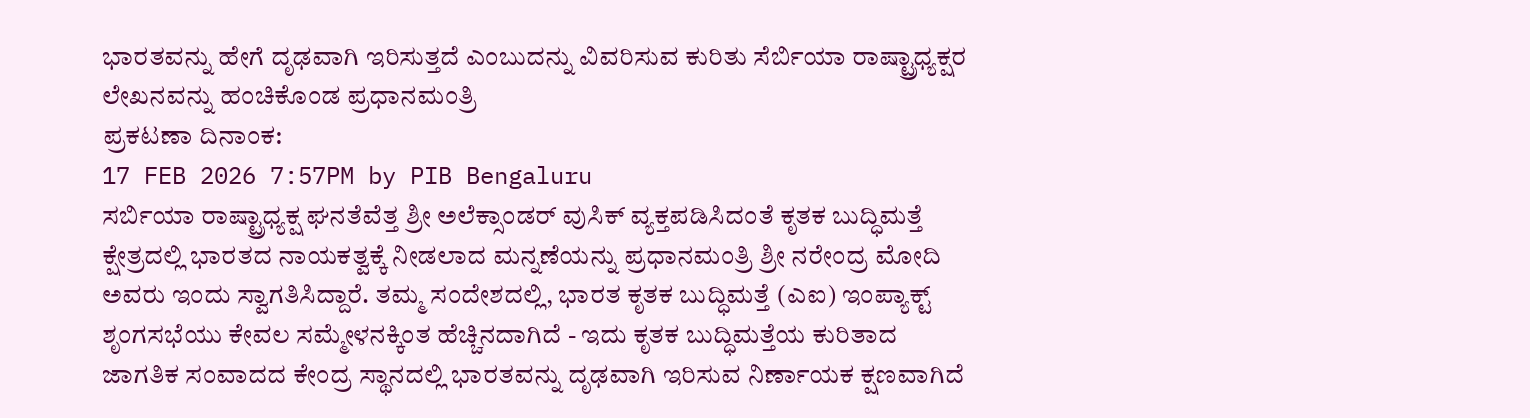ಭಾರತವನ್ನು ಹೇಗೆ ದೃಢವಾಗಿ ಇರಿಸುತ್ತದೆ ಎಂಬುದನ್ನು ವಿವರಿಸುವ ಕುರಿತು ಸೆರ್ಬಿಯಾ ರಾಷ್ಟ್ರಾಧ್ಯಕ್ಷರ ಲೇಖನವನ್ನು ಹಂಚಿಕೊಂಡ ಪ್ರಧಾನಮಂತ್ರಿ
ಪ್ರಕಟಣಾ ದಿನಾಂಕ:
17 FEB 2026 7:57PM by PIB Bengaluru
ಸರ್ಬಿಯಾ ರಾಷ್ಟ್ರಾಧ್ಯಕ್ಷ ಘನತೆವೆತ್ತ ಶ್ರೀ ಅಲೆಕ್ಸಾಂಡರ್ ವುಸಿಕ್ ವ್ಯಕ್ತಪಡಿಸಿದಂತೆ ಕೃತಕ ಬುದ್ಧಿಮತ್ತೆ ಕ್ಷೇತ್ರದಲ್ಲಿ ಭಾರತದ ನಾಯಕತ್ವಕ್ಕೆ ನೀಡಲಾದ ಮನ್ನಣೆಯನ್ನು ಪ್ರಧಾನಮಂತ್ರಿ ಶ್ರೀ ನರೇಂದ್ರ ಮೋದಿ ಅವರು ಇಂದು ಸ್ವಾಗತಿಸಿದ್ದಾರೆ. ತಮ್ಮ ಸಂದೇಶದಲ್ಲಿ, ಭಾರತ ಕೃತಕ ಬುದ್ಧಿಮತ್ತೆ (ಎಐ) ಇಂಪ್ಯಾಕ್ಟ್ ಶೃಂಗಸಭೆಯು ಕೇವಲ ಸಮ್ಮೇಳನಕ್ಕಿಂತ ಹೆಚ್ಚಿನದಾಗಿದೆ - ಇದು ಕೃತಕ ಬುದ್ಧಿಮತ್ತೆಯ ಕುರಿತಾದ ಜಾಗತಿಕ ಸಂವಾದದ ಕೇಂದ್ರ ಸ್ಥಾನದಲ್ಲಿ ಭಾರತವನ್ನು ದೃಢವಾಗಿ ಇರಿಸುವ ನಿರ್ಣಾಯಕ ಕ್ಷಣವಾಗಿದೆ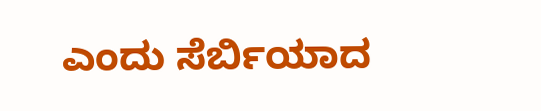ಎಂದು ಸೆರ್ಬಿಯಾದ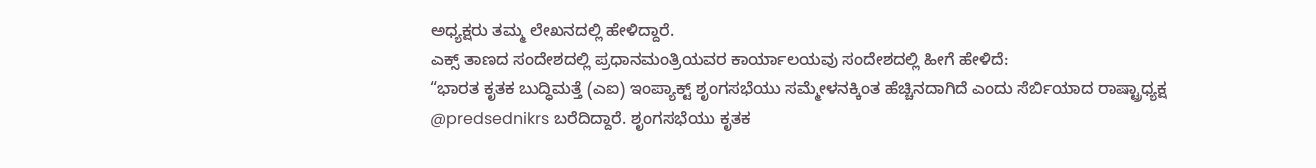ಅಧ್ಯಕ್ಷರು ತಮ್ಮ ಲೇಖನದಲ್ಲಿ ಹೇಳಿದ್ದಾರೆ.
ಎಕ್ಸ್ ತಾಣದ ಸಂದೇಶದಲ್ಲಿ ಪ್ರಧಾನಮಂತ್ರಿಯವರ ಕಾರ್ಯಾಲಯವು ಸಂದೇಶದಲ್ಲಿ ಹೀಗೆ ಹೇಳಿದೆ:
“ಭಾರತ ಕೃತಕ ಬುದ್ಧಿಮತ್ತೆ (ಎಐ) ಇಂಪ್ಯಾಕ್ಟ್ ಶೃಂಗಸಭೆಯು ಸಮ್ಮೇಳನಕ್ಕಿಂತ ಹೆಚ್ಚಿನದಾಗಿದೆ ಎಂದು ಸೆರ್ಬಿಯಾದ ರಾಷ್ಟ್ರಾಧ್ಯಕ್ಷ @predsednikrs ಬರೆದಿದ್ದಾರೆ. ಶೃಂಗಸಭೆಯು ಕೃತಕ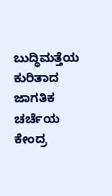ಬುದ್ಧಿಮತ್ತೆಯ ಕುರಿತಾದ ಜಾಗತಿಕ ಚರ್ಚೆಯ ಕೇಂದ್ರ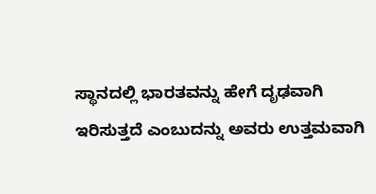ಸ್ಥಾನದಲ್ಲಿ ಭಾರತವನ್ನು ಹೇಗೆ ದೃಢವಾಗಿ ಇರಿಸುತ್ತದೆ ಎಂಬುದನ್ನು ಅವರು ಉತ್ತಮವಾಗಿ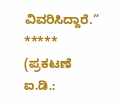ವಿವರಿಸಿದ್ದಾರೆ.”
*****
(ಪ್ರಕಟಣೆ ಐ.ಡಿ.: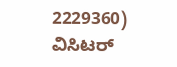2229360)
ವಿಸಿಟರ್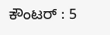ಕೌಂಟರ್ : 5